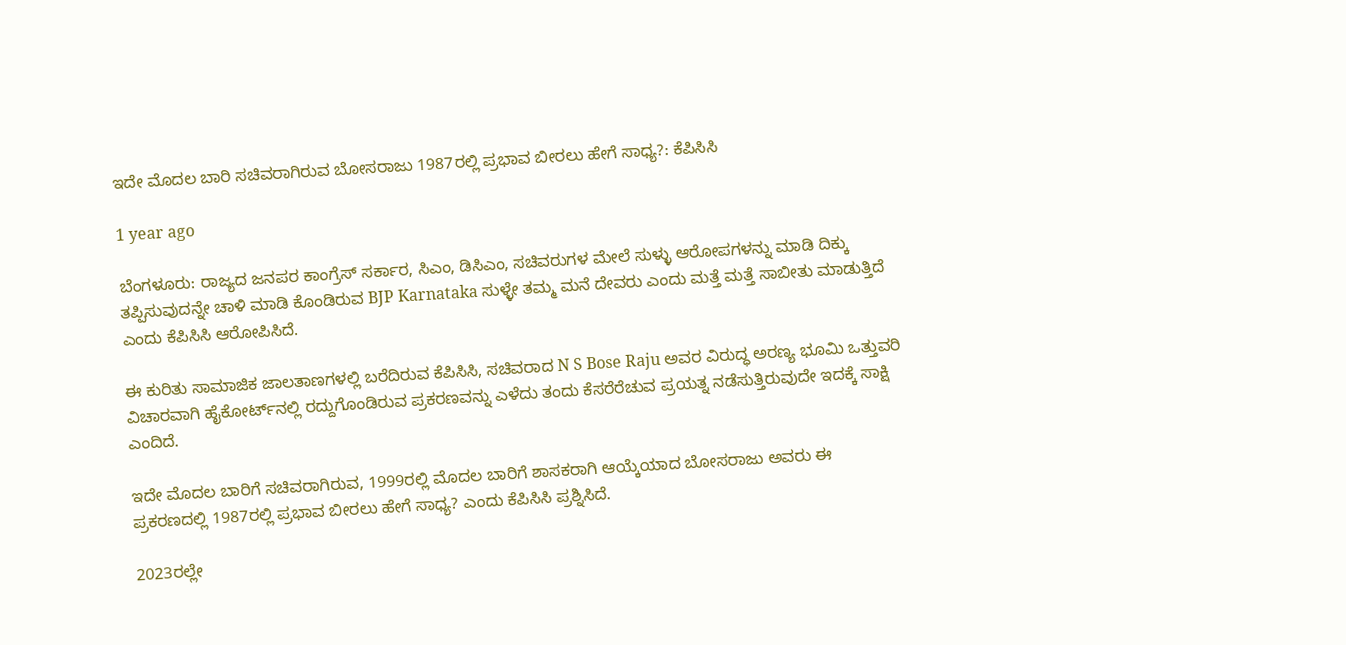ಇದೇ ಮೊದಲ ಬಾರಿ ಸಚಿವರಾಗಿರುವ ಬೋಸರಾಜು 1987ರಲ್ಲಿ ಪ್ರಭಾವ ಬೀರಲು ಹೇಗೆ ಸಾಧ್ಯ?: ಕೆಪಿಸಿಸಿ

1 year ago

ಬೆಂಗಳೂರು: ರಾಜ್ಯದ ಜನಪರ ಕಾಂಗ್ರೆಸ್ ಸರ್ಕಾರ, ಸಿಎಂ, ಡಿಸಿಎಂ, ಸಚಿವರುಗಳ ಮೇಲೆ ಸುಳ್ಳು ಆರೋಪಗಳನ್ನು ಮಾಡಿ ದಿಕ್ಕು ತಪ್ಪಿಸುವುದನ್ನೇ ಚಾಳಿ ಮಾಡಿ ಕೊಂಡಿರುವ BJP Karnataka ಸುಳ್ಳೇ ತಮ್ಮ ಮನೆ ದೇವರು ಎಂದು ಮತ್ತೆ ಮತ್ತೆ ಸಾಬೀತು ಮಾಡುತ್ತಿದೆ ಎಂದು ಕೆಪಿಸಿಸಿ ಆರೋಪಿಸಿದೆ.

ಈ ಕುರಿತು ಸಾಮಾಜಿಕ ಜಾಲತಾಣಗಳಲ್ಲಿ ಬರೆದಿರುವ ಕೆಪಿಸಿಸಿ, ಸಚಿವರಾದ N S Bose Raju ಅವರ ವಿರುದ್ಧ ಅರಣ್ಯ ಭೂಮಿ ಒತ್ತುವರಿ ವಿಚಾರವಾಗಿ ಹೈಕೋರ್ಟ್‌ನಲ್ಲಿ ರದ್ದುಗೊಂಡಿರುವ ಪ್ರಕರಣವನ್ನು ಎಳೆದು ತಂದು ಕೆಸರೆರೆಚುವ ಪ್ರಯತ್ನ ನಡೆಸುತ್ತಿರುವುದೇ ಇದಕ್ಕೆ ಸಾಕ್ಷಿ ಎಂದಿದೆ.

ಇದೇ ಮೊದಲ ಬಾರಿಗೆ ಸಚಿವರಾಗಿರುವ, 1999ರಲ್ಲಿ ಮೊದಲ ಬಾರಿಗೆ ಶಾಸಕರಾಗಿ ಆಯ್ಕೆಯಾದ ಬೋಸರಾಜು ಅವರು ಈ ಪ್ರಕರಣದಲ್ಲಿ 1987ರಲ್ಲಿ ಪ್ರಭಾವ ಬೀರಲು ಹೇಗೆ ಸಾಧ್ಯ? ಎಂದು ಕೆಪಿಸಿಸಿ ಪ್ರಶ್ನಿಸಿದೆ.

2023ರಲ್ಲೇ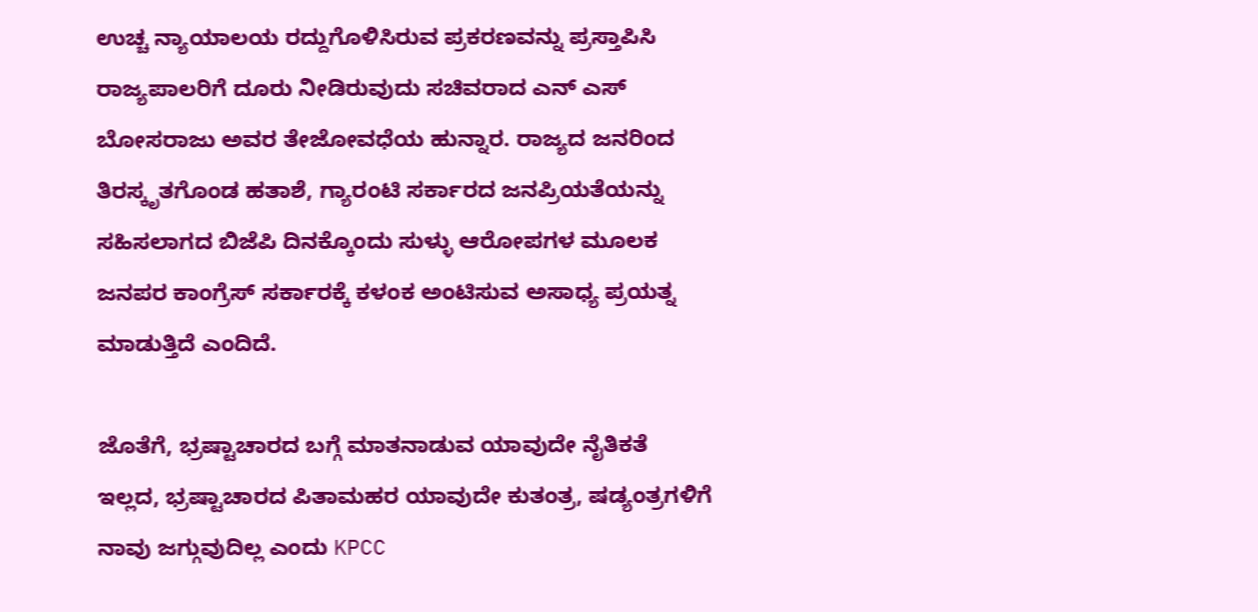ಉಚ್ಚ ನ್ಯಾಯಾಲಯ ರದ್ದುಗೊಳಿಸಿರುವ ಪ್ರಕರಣವನ್ನು ಪ್ರಸ್ತಾಪಿಸಿ ರಾಜ್ಯಪಾಲರಿಗೆ ದೂರು ನೀಡಿರುವುದು ಸಚಿವರಾದ ಎನ್ ಎಸ್ ಬೋಸರಾಜು ಅವರ ತೇಜೋವಧೆಯ ಹುನ್ನಾರ. ರಾಜ್ಯದ ಜನರಿಂದ ತಿರಸ್ಕೃತಗೊಂಡ ಹತಾಶೆ, ಗ್ಯಾರಂಟಿ ಸರ್ಕಾರದ ಜನಪ್ರಿಯತೆಯನ್ನು ಸಹಿಸಲಾಗದ ಬಿಜೆಪಿ ದಿನಕ್ಕೊಂದು ಸುಳ್ಳು ಆರೋಪಗಳ ಮೂಲಕ ಜನಪರ ಕಾಂಗ್ರೆಸ್ ಸರ್ಕಾರಕ್ಕೆ ಕಳಂಕ ಅಂಟಿಸುವ ಅಸಾಧ್ಯ ಪ್ರಯತ್ನ ಮಾಡುತ್ತಿದೆ ಎಂದಿದೆ.

ಜೊತೆಗೆ, ಭ್ರಷ್ಟಾಚಾರದ ಬಗ್ಗೆ ಮಾತನಾಡುವ ಯಾವುದೇ ನೈತಿಕತೆ ಇಲ್ಲದ, ಭ್ರಷ್ಟಾಚಾರದ ಪಿತಾಮಹರ ಯಾವುದೇ ಕುತಂತ್ರ, ಷಡ್ಯಂತ್ರಗಳಿಗೆ ನಾವು ಜಗ್ಗುವುದಿಲ್ಲ ಎಂದು KPCC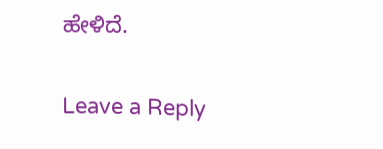ಹೇಳಿದೆ.

Leave a Reply